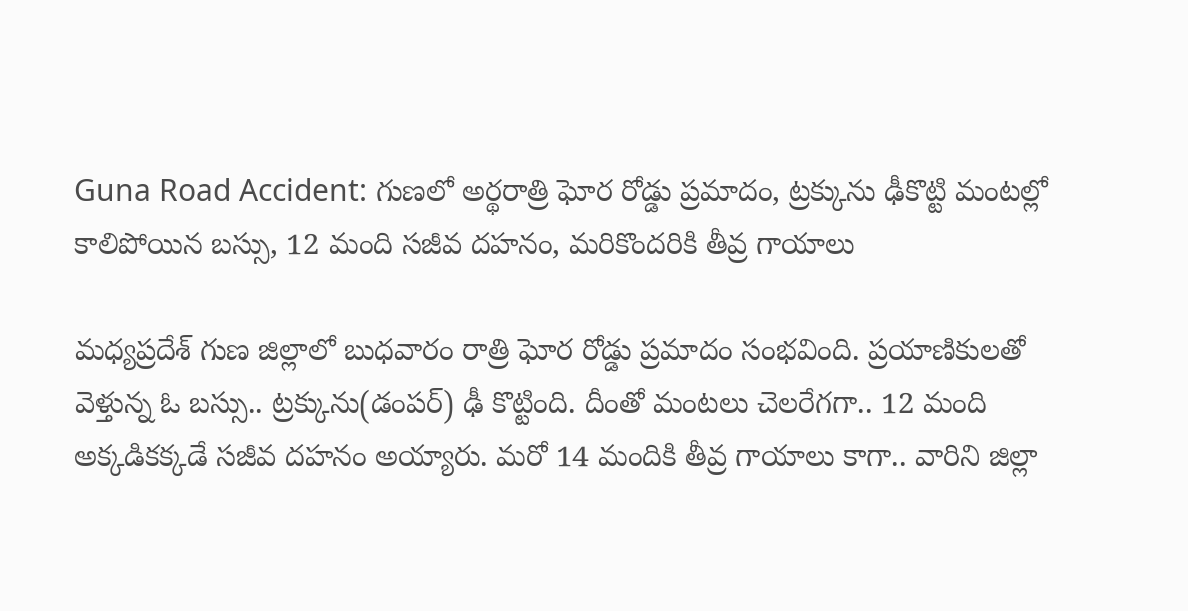Guna Road Accident: గుణలో అర్థరాత్రి ఘోర రోడ్డు ప్రమాదం, ట్రక్కును ఢీకొట్టి మంటల్లో కాలిపోయిన బస్సు, 12 మంది సజీవ దహనం, మరికొందరికి తీవ్ర గాయాలు

మధ్యప్రదేశ్‌ గుణ జిల్లాలో బుధవారం రాత్రి ఘోర రోడ్డు ప్రమాదం సంభవింది. ప్రయాణికులతో వెళ్తున్న ఓ బస్సు.. ట్రక్కును(డంపర్‌) ఢీ కొట్టింది. దీంతో మంటలు చెలరేగగా.. 12 మంది అక్కడికక్కడే సజీవ దహనం అయ్యారు. మరో 14 మందికి తీవ్ర గాయాలు కాగా.. వారిని జిల్లా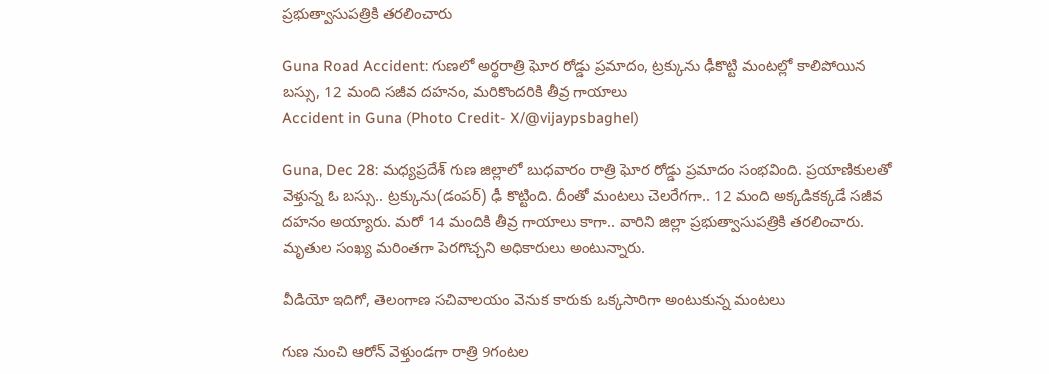ప్రభుత్వాసుపత్రికి తరలించారు

Guna Road Accident: గుణలో అర్థరాత్రి ఘోర రోడ్డు ప్రమాదం, ట్రక్కును ఢీకొట్టి మంటల్లో కాలిపోయిన బస్సు, 12 మంది సజీవ దహనం, మరికొందరికి తీవ్ర గాయాలు
Accident in Guna (Photo Credit- X/@vijaypsbaghel)

Guna, Dec 28: మధ్యప్రదేశ్‌ గుణ జిల్లాలో బుధవారం రాత్రి ఘోర రోడ్డు ప్రమాదం సంభవింది. ప్రయాణికులతో వెళ్తున్న ఓ బస్సు.. ట్రక్కును(డంపర్‌) ఢీ కొట్టింది. దీంతో మంటలు చెలరేగగా.. 12 మంది అక్కడికక్కడే సజీవ దహనం అయ్యారు. మరో 14 మందికి తీవ్ర గాయాలు కాగా.. వారిని జిల్లా ప్రభుత్వాసుపత్రికి తరలించారు. మృతుల సంఖ్య మరింతగా పెరగొచ్చని అధికారులు అంటున్నారు.

వీడియో ఇదిగో, తెలంగాణ సచివాలయం వెనుక కారుకు ఒక్కసారిగా అంటుకున్న మంటలు

గుణ నుంచి ఆరోన్‌ వెళ్తుండగా రాత్రి 9గంటల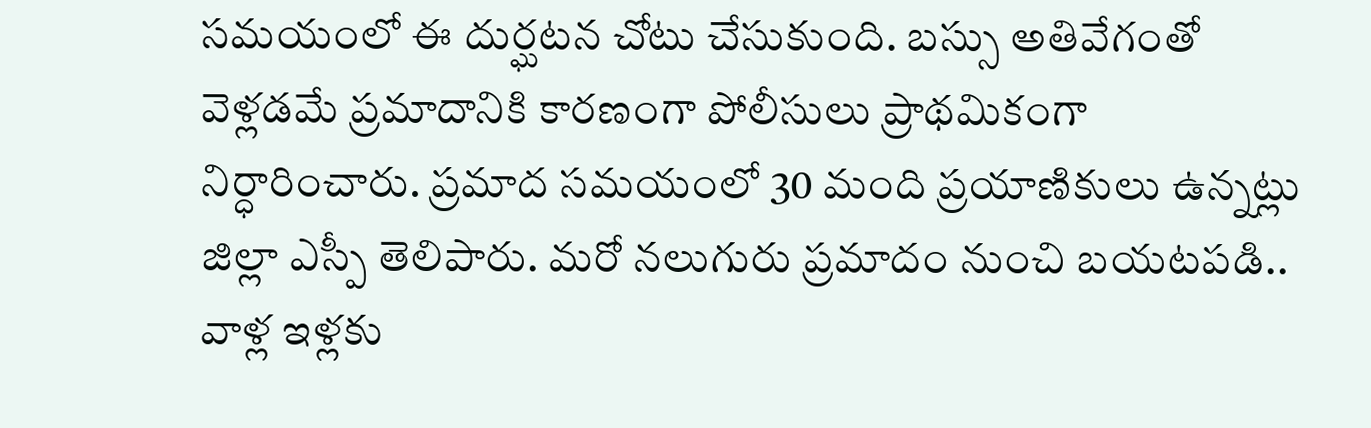సమయంలో ఈ దుర్ఘటన చోటు చేసుకుంది. బస్సు అతివేగంతో వెళ్లడమే ప్రమాదానికి కారణంగా పోలీసులు ప్రాథమికంగా నిర్ధారించారు. ప్రమాద సమయంలో 30 మంది ప్రయాణికులు ఉన్నట్లు జిల్లా ఎస్పీ తెలిపారు. మరో నలుగురు ప్రమాదం నుంచి బయటపడి.. వాళ్ల ఇళ్లకు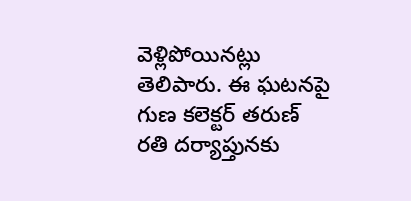వెళ్లిపోయినట్లు తెలిపారు. ఈ ఘటనపై గుణ కలెక్టర్‌ తరుణ్‌ రతి దర్యాప్తునకు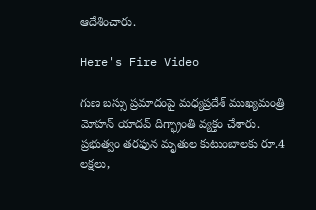ఆదేశించారు.

Here's Fire Video

గుణ బస్సు ప్రమాదంపై మధ్యప్రదేశ్‌ ముఖ్యమంత్రి మోహన్‌ యాదవ్‌ దిగ్భ్రాంతి వ్యక్తం చేశారు. ప్రభుత్వం తరఫున మృతుల కుటుంబాలకు రూ.4 లక్షలు,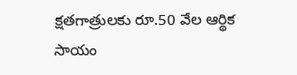క్షతగాత్రులకు రూ.50 వేల ఆర్థిక సాయం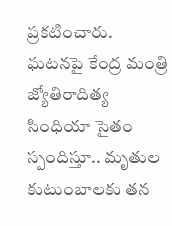ప్రకటించారు. ఘటనపై కేంద్ర మంత్రి జ్యోతిరాదిత్య సింధియా సైతం స్పందిస్తూ.. మృతుల కుటుంబాలకు తన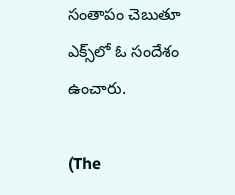సంతాపం చెబుతూ ఎక్స్‌లో ఓ సందేశం ఉంచారు.

(The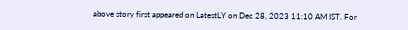above story first appeared on LatestLY on Dec 28, 2023 11:10 AM IST. For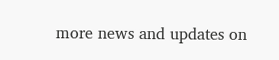more news and updates on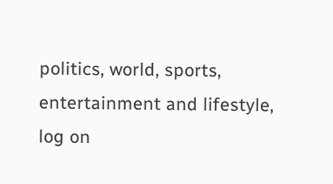politics, world, sports, entertainment and lifestyle, log on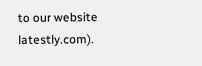to our website latestly.com).